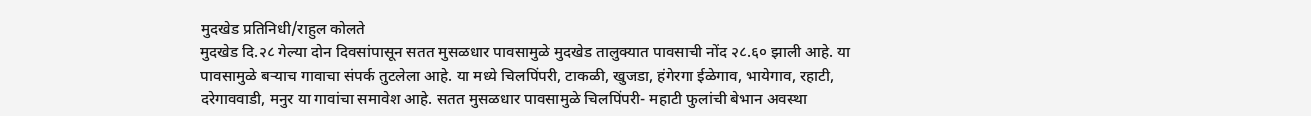मुदखेड प्रतिनिधी/राहुल कोलते
मुदखेड दि.२८ गेल्या दोन दिवसांपासून सतत मुसळधार पावसामुळे मुदखेड तालुक्यात पावसाची नोंद २८.६० झाली आहे. या पावसामुळे बऱ्याच गावाचा संपर्क तुटलेला आहे. या मध्ये चिलपिंपरी, टाकळी, खुजडा, हंगेरगा ईळेगाव, भायेगाव, रहाटी, दरेगाववाडी, मनुर या गावांचा समावेश आहे. सतत मुसळधार पावसामुळे चिलपिंपरी- महाटी फुलांची बेभान अवस्था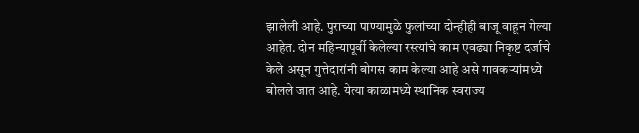झालेली आहे. पुराच्या पाण्यामुळे फुलांच्या दोन्हीही बाजू वाहून गेल्या आहेत. दोन महिन्यापूर्वी केलेल्या रस्त्यांचे काम एवढ्या निकृष्ट दर्जाचे केले असून गुत्तेदारांनी बोगस काम केल्या आहे असे गावकऱ्यांमध्ये बोलले जात आहे. येत्या काळामध्ये स्थानिक स्वराज्य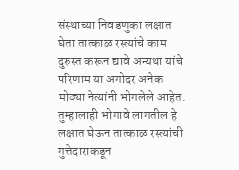संस्थाच्या निवडणुका लक्षात घेता तात्काळ रस्त्यांचे काम दुरुस्त करून द्यावे अन्यथा यांचे परिणाम या अगोदर अनेक मोठ्या नेत्यांनी भोगलेले आहेत. तुम्हालाही भोगावे लागतील हे लक्षात घेऊन तात्काळ रस्त्यांची गुत्तेदाराकडून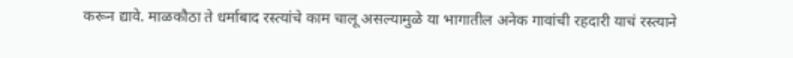करून द्यावे. माळकौठा ते धर्माबाद रस्त्यांचे काम चालू असल्यामुळे या भागातील अनेक गावांची रहदारी याचं रस्त्याने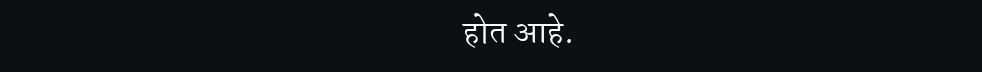होत आहे.